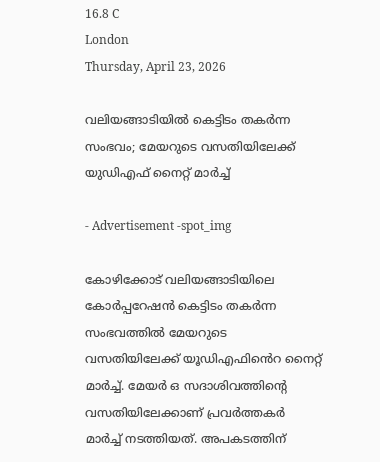16.8 C
London
Thursday, April 23, 2026

വലിയങ്ങാടിയിൽ കെട്ടിടം തകർന്ന സംഭവം; മേയറുടെ വസതിയിലേക്ക് യുഡിഎഫ് നൈറ്റ് മാർച്ച്

- Advertisement -spot_img

കോഴിക്കോട് വലിയങ്ങാടിയിലെ കോർപ്പറേഷൻ കെട്ടിടം തകർന്ന സംഭവത്തിൽ മേയറുടെ വസതിയിലേക്ക് യൂഡിഎഫിൻെറ നൈറ്റ് മാർച്ച്. മേയർ ഒ സദാശിവത്തിന്റെ വസതിയിലേക്കാണ് പ്രവർത്തകർ മാർച്ച് നടത്തിയത്. അപകടത്തിന്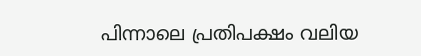പിന്നാലെ പ്രതിപക്ഷം വലിയ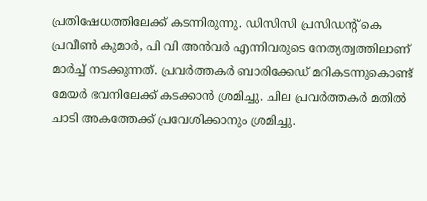പ്രതിഷേധത്തിലേക്ക് കടന്നിരുന്നു. ഡിസിസി പ്രസിഡന്റ് കെ പ്രവീൺ കുമാർ, പി വി അൻവർ എന്നിവരുടെ നേത്യത്വത്തിലാണ് മാർച്ച് നടക്കുന്നത്. പ്രവർത്തകർ ബാരിക്കേഡ് മറികടന്നുകൊണ്ട് മേയർ ഭവനിലേക്ക് കടക്കാൻ ശ്രമിച്ചു. ചില പ്രവർത്തകർ മതിൽ ചാടി അകത്തേക്ക് പ്രവേശിക്കാനും ശ്രമിച്ചു.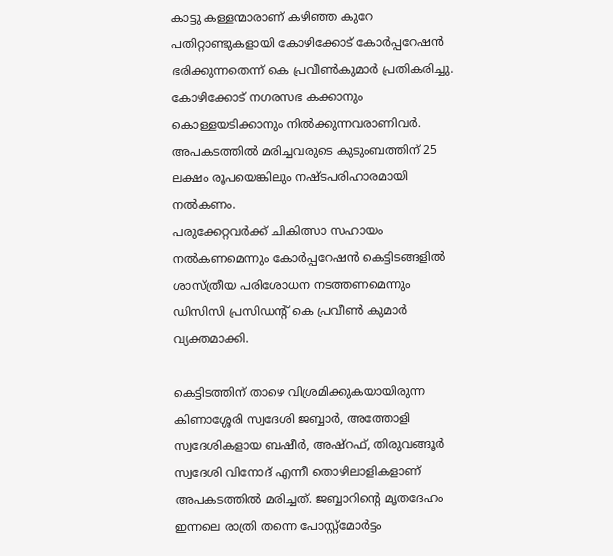കാട്ടു കള്ളന്മാരാണ് കഴിഞ്ഞ കുറേ പതിറ്റാണ്ടുകളായി കോഴിക്കോട് കോർപ്പറേഷൻ ഭരിക്കുന്നതെന്ന് കെ പ്രവീൺകുമാർ പ്രതികരിച്ചു. കോഴിക്കോട് നഗരസഭ കക്കാനും കൊള്ളയടിക്കാനും നിൽക്കുന്നവരാണിവർ. അപകടത്തിൽ മരിച്ചവരുടെ കുടുംബത്തിന് 25 ലക്ഷം രൂപയെങ്കിലും നഷ്ടപരിഹാരമായി നൽകണം.
പരുക്കേറ്റവർക്ക് ചികിത്സാ സഹായം നൽകണമെന്നും കോർപ്പറേഷൻ കെട്ടിടങ്ങളിൽ ശാസ്ത്രീയ പരിശോധന നടത്തണമെന്നും ഡിസിസി പ്രസിഡന്റ് കെ പ്രവീൺ കുമാർ വ്യക്തമാക്കി.

കെട്ടിടത്തിന് താഴെ വിശ്രമിക്കുകയായിരുന്ന കിണാശ്ശേരി സ്വദേശി ജബ്ബാര്‍, അത്തോളി സ്വദേശികളായ ബഷീര്‍, അഷ്റഫ്, തിരുവങ്ങൂർ സ്വദേശി വിനോദ് എന്നീ തൊഴിലാളികളാണ് അപകടത്തിൽ മരിച്ചത്. ജബ്ബാറിന്റെ മൃതദേഹം ഇന്നലെ രാത്രി തന്നെ പോസ്റ്റ്മോർട്ടം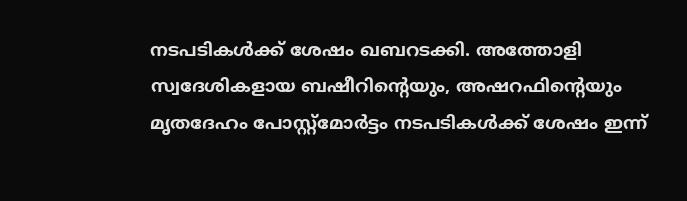നടപടികൾക്ക് ശേഷം ഖബറടക്കി. അത്തോളി സ്വദേശികളായ ബഷീറിന്റെയും, അഷറഫിന്റെയും മൃതദേഹം പോസ്റ്റ്മോർട്ടം നടപടികൾക്ക് ശേഷം ഇന്ന്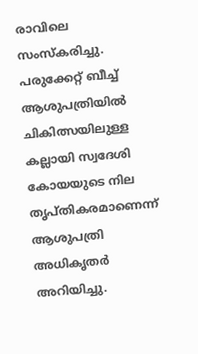രാവിലെ സംസ്കരിച്ചു. പരുക്കേറ്റ് ബീച്ച് ആശുപത്രിയിൽ ചികിത്സയിലുള്ള കല്ലായി സ്വദേശി കോയയുടെ നില തൃപ്തികരമാണെന്ന് ആശുപത്രി അധികൃതർ അറിയിച്ചു.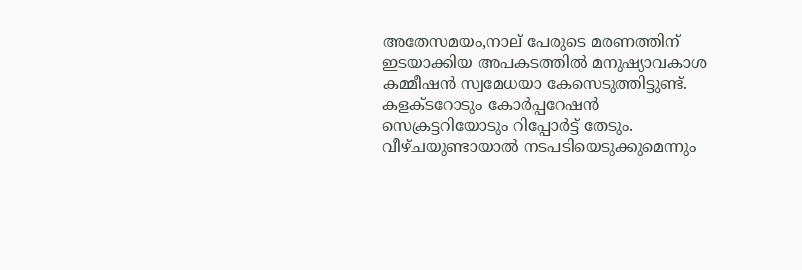അതേസമയം,നാല് പേരുടെ മരണത്തിന് ഇടയാക്കിയ അപകടത്തിൽ മനുഷ്യാവകാശ കമ്മീഷൻ സ്വമേധയാ കേസെടുത്തിട്ടുണ്ട്. കളക്ടറോടും കോർപ്പറേഷൻ സെക്രട്ടറിയോടും റിപ്പോർട്ട്‌ തേടും. വീഴ്ചയുണ്ടായാൽ നടപടിയെടുക്കുമെന്നും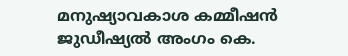മനുഷ്യാവകാശ കമ്മീഷൻ ജുഡീഷ്യൽ അംഗം കെ.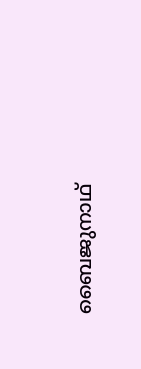ബൈജുനാഥ്‌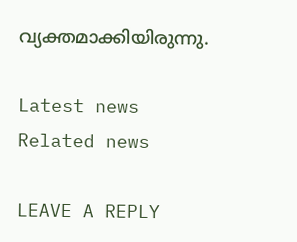വ്യക്തമാക്കിയിരുന്നു.

Latest news
Related news

LEAVE A REPLY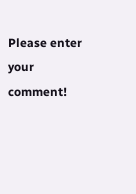Please enter your comment!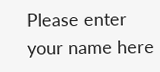Please enter your name here